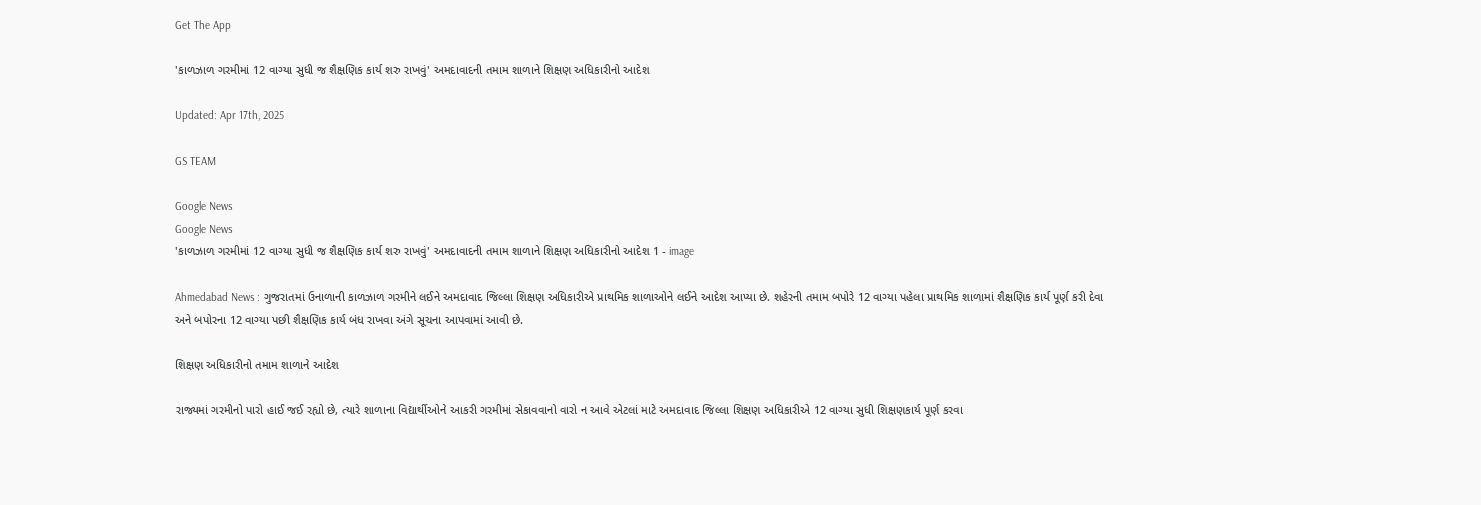Get The App

'કાળઝાળ ગરમીમાં 12 વાગ્યા સુધી જ શૈક્ષણિક કાર્ય શરુ રાખવું' અમદાવાદની તમામ શાળાને શિક્ષણ અધિકારીનો આદેશ

Updated: Apr 17th, 2025

GS TEAM

Google News
Google News
'કાળઝાળ ગરમીમાં 12 વાગ્યા સુધી જ શૈક્ષણિક કાર્ય શરુ રાખવું' અમદાવાદની તમામ શાળાને શિક્ષણ અધિકારીનો આદેશ 1 - image

Ahmedabad News : ગુજરાતમાં ઉનાળાની કાળઝાળ ગરમીને લઈને અમદાવાદ જિલ્લા શિક્ષણ અધિકારીએ પ્રાથમિક શાળાઓને લઈને આદેશ આપ્યા છે. શહેરની તમામ બપોરે 12 વાગ્યા પહેલા પ્રાથમિક શાળામાં શૈક્ષણિક કાર્ય પૂર્ણ કરી દેવા અને બપોરના 12 વાગ્યા પછી શૈક્ષણિક કાર્ય બંધ રાખવા અંગે સૂચના આપવામાં આવી છે.

શિક્ષણ અધિકારીનો તમામ શાળાને આદેશ

રાજ્યમાં ગરમીનો પારો હાઈ જઈ રહ્યો છે, ત્યારે શાળાના વિદ્યાર્થીઓને આકરી ગરમીમાં સેકાવવાનો વારો ન આવે એટલાં માટે અમદાવાદ જિલ્લા શિક્ષણ અધિકારીએ 12 વાગ્યા સુધી શિક્ષણકાર્ય પૂર્ણ કરવા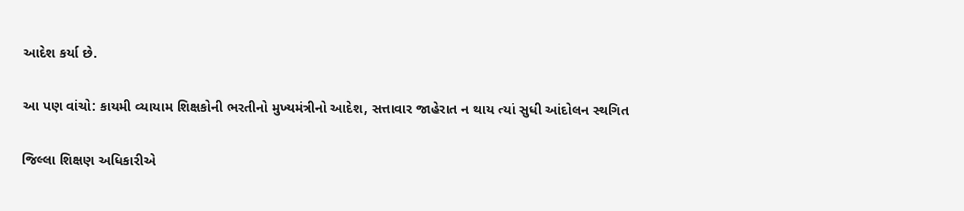આદેશ કર્યા છે.

આ પણ વાંચો: કાયમી વ્યાયામ શિક્ષકોની ભરતીનો મુખ્યમંત્રીનો આદેશ, સત્તાવાર જાહેરાત ન થાય ત્યાં સુધી આંદોલન સ્થગિત

જિલ્લા શિક્ષણ અધિકારીએ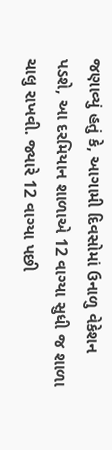જણાવ્યું હતું કે, આગામી દિવસોમાં ઉનાળુ વેકેશન પડશે, આ દરમિયાન શાળાએ 12 વાગ્યા સુધી જ શાળા ચાલુ રાખવી. જ્યારે 12 વાગ્યા પછી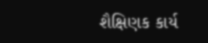શૈક્ષિણક કાર્ય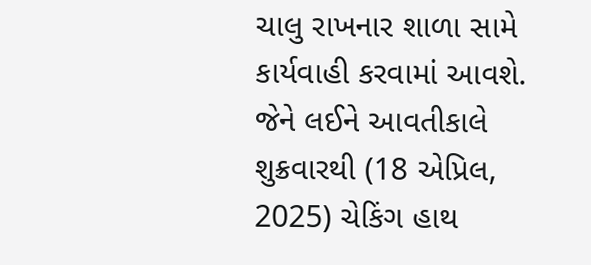ચાલુ રાખનાર શાળા સામે કાર્યવાહી કરવામાં આવશે. જેને લઈને આવતીકાલે શુક્રવારથી (18 એપ્રિલ, 2025) ચેકિંગ હાથ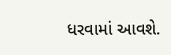ધરવામાં આવશે.